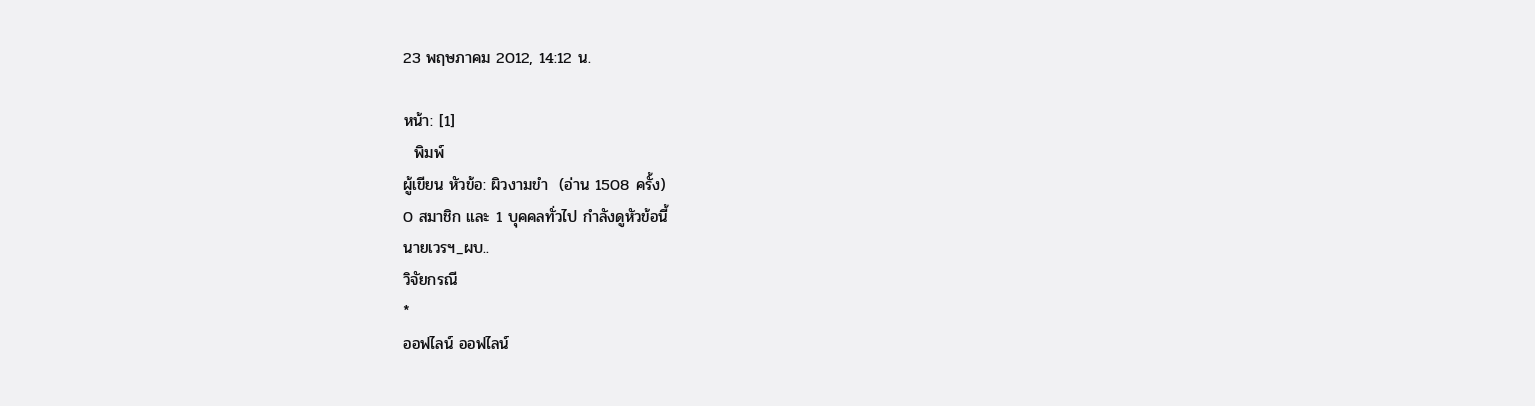23 พฤษภาคม 2012, 14:12 น.

หน้า: [1]
  พิมพ์
ผู้เขียน หัวข้อ: ผิวงามขำ  (อ่าน 1508 ครั้ง)
0 สมาชิก และ 1 บุคคลทั่วไป กำลังดูหัวข้อนี้
นายเวรฯ_ผบ..
วิจัยกรณี
*
ออฟไลน์ ออฟไลน์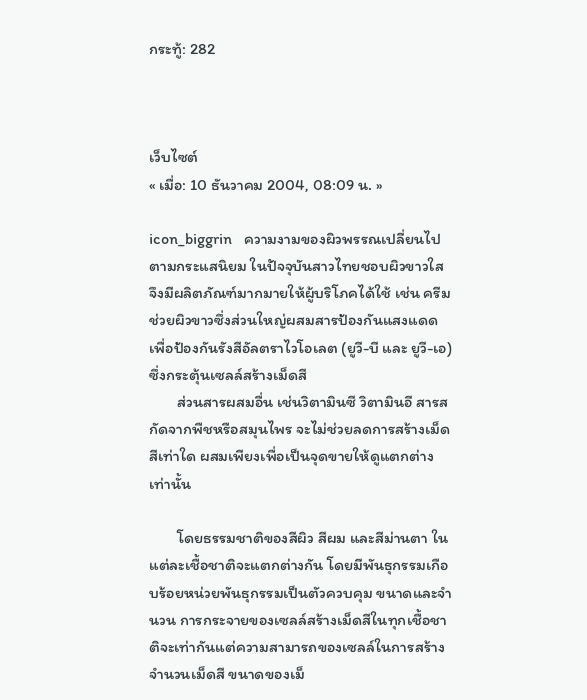กระทู้: 282



เว็บไซต์
« เมื่อ: 10 ธันวาคม 2004, 08:09 น. »

icon_biggrin   ความงามของผิวพรรณเปลี่ยนไปตามกระแสนิยม ในปัจจุบันสาวไทยชอบผิวขาวใส จึงมีผลิตภัณฑ์มากมายให้ผู้บริโภคได้ใช้ เช่น ครีมช่วยผิวขาวซึ่งส่วนใหญ่ผสมสารป้องกันแสงแดด เพื่อป้องกันรังสีอัลตราไวโอเลต (ยูวี-บี และ ยูวี-เอ) ซึ่งกระตุ้นเซลล์สร้างเม็ดสี
       ส่วนสารผสมอื่น เช่นวิตามินซี วิตามินอี สารสกัดจากพืชหรือสมุนไพร จะไม่ช่วยลดการสร้างเม็ดสีเท่าใด ผสมเพียงเพื่อเป็นจุดขายให้ดูแตกต่างเท่านั้น

       โดยธรรมชาติของสีผิว สีผม และสีม่านตา ในแต่ละเชื้อชาติจะแตกต่างกัน โดยมีพันธุกรรมเกือบร้อยหน่วยพันธุกรรมเป็นตัวควบคุม ขนาดและจำนวน การกระจายของเซลล์สร้างเม็ดสีในทุกเชื้อชาติจะเท่ากันแต่ความสามารถของเซลล์ในการสร้างจำนวนเม็ดสี ขนาดของเม็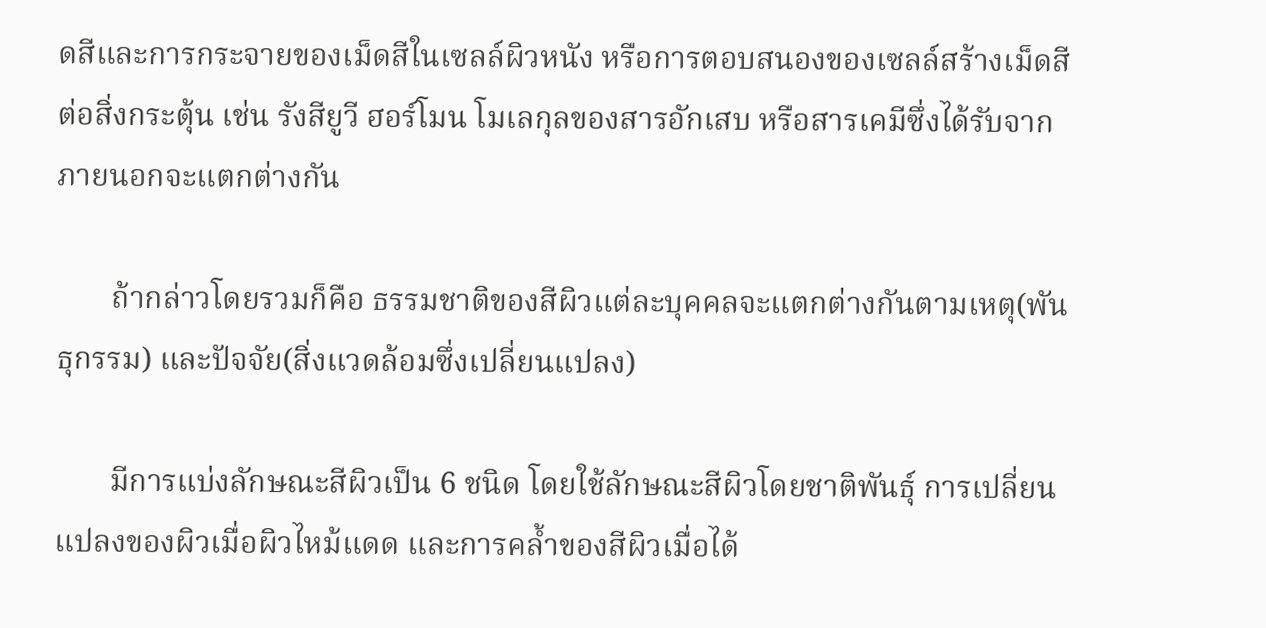ดสีและการกระจายของเม็ดสีในเซลล์ผิวหนัง หรือการตอบสนองของเซลล์สร้างเม็ดสีต่อสิ่งกระตุ้น เช่น รังสียูวี ฮอร์โมน โมเลกุลของสารอักเสบ หรือสารเคมีซึ่งได้รับจากภายนอกจะแตกต่างกัน

       ถ้ากล่าวโดยรวมก็คือ ธรรมชาติของสีผิวแต่ละบุคคลจะแตกต่างกันตามเหตุ(พันธุกรรม) และปัจจัย(สิ่งแวดล้อมซึ่งเปลี่ยนแปลง)

       มีการแบ่งลักษณะสีผิวเป็น 6 ชนิด โดยใช้ลักษณะสีผิวโดยชาติพันธุ์ การเปลี่ยนแปลงของผิวเมื่อผิวไหม้แดด และการคล้ำของสีผิวเมื่อได้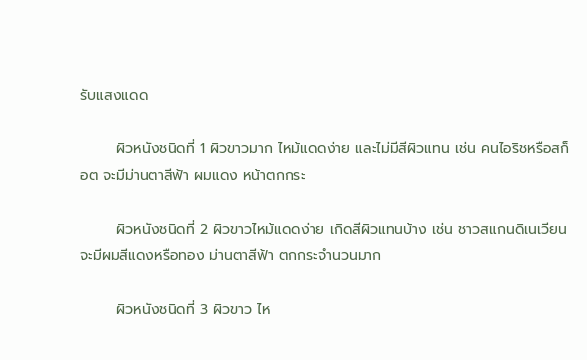รับแสงแดด

       ผิวหนังชนิดที่ 1 ผิวขาวมาก ไหม้แดดง่าย และไม่มีสีผิวแทน เช่น คนไอริชหรือสก็อต จะมีม่านตาสีฟ้า ผมแดง หน้าตกกระ

       ผิวหนังชนิดที่ 2 ผิวขาวไหม้แดดง่าย เกิดสีผิวแทนบ้าง เช่น ชาวสแกนดิเนเวียน จะมีผมสีแดงหรือทอง ม่านตาสีฟ้า ตกกระจำนวนมาก

       ผิวหนังชนิดที่ 3 ผิวขาว ไห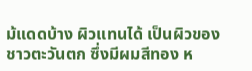ม้แดดบ้าง ผิวแทนได้ เป็นผิวของชาวตะวันตก ซึ่งมีผมสีทอง ห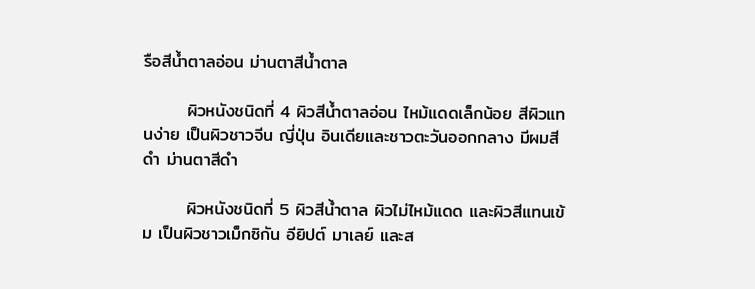รือสีน้ำตาลอ่อน ม่านตาสีน้ำตาล

       ผิวหนังชนิดที่ 4 ผิวสีน้ำตาลอ่อน ไหม้แดดเล็กน้อย สีผิวแทนง่าย เป็นผิวชาวจีน ญี่ปุ่น อินเดียและชาวตะวันออกกลาง มีผมสีดำ ม่านตาสีดำ

       ผิวหนังชนิดที่ 5 ผิวสีน้ำตาล ผิวไม่ไหม้แดด และผิวสีแทนเข้ม เป็นผิวชาวเม็กซิกัน อียิปต์ มาเลย์ และส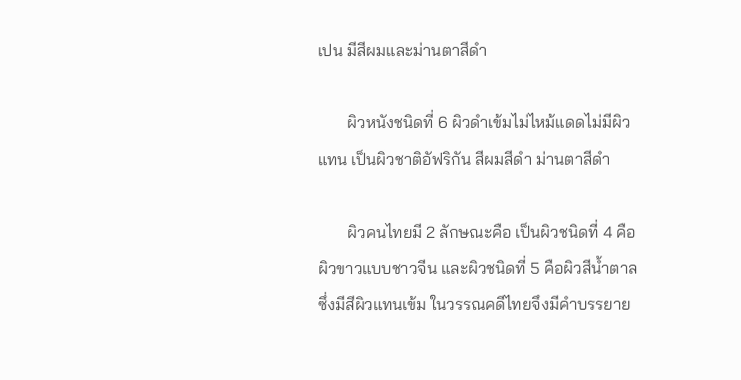เปน มีสีผมและม่านตาสีดำ

       ผิวหนังชนิดที่ 6 ผิวดำเข้มไม่ไหม้แดดไม่มีผิวแทน เป็นผิวชาติอัฟริกัน สีผมสีดำ ม่านตาสีดำ

       ผิวคนไทยมี 2 ลักษณะคือ เป็นผิวชนิดที่ 4 คือผิวขาวแบบชาวจีน และผิวชนิดที่ 5 คือผิวสีน้ำตาลซึ่งมีสีผิวแทนเข้ม ในวรรณคดีไทยจึงมีคำบรรยาย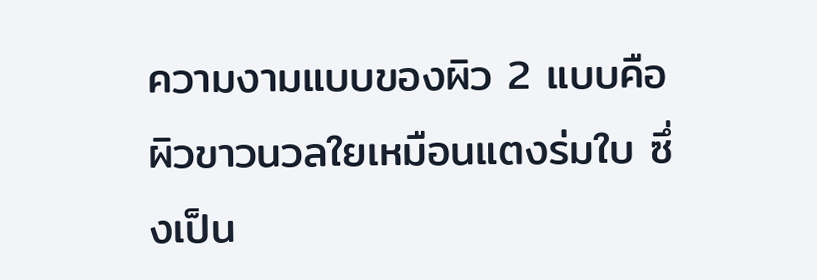ความงามแบบของผิว 2 แบบคือ ผิวขาวนวลใยเหมือนแตงร่มใบ ซึ่งเป็น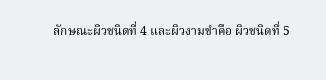ลักษณะผิวชนิดที่ 4 และผิวงามขำคือ ผิวชนิดที่ 5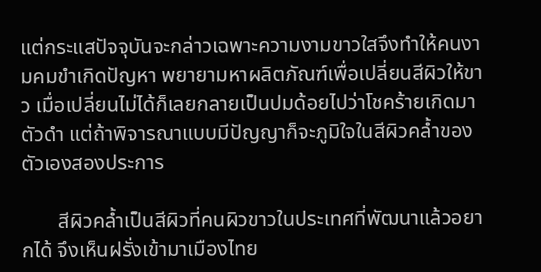แต่กระแสปัจจุบันจะกล่าวเฉพาะความงามขาวใสจึงทำให้คนงามคมขำเกิดปัญหา พยายามหาผลิตภัณฑ์เพื่อเปลี่ยนสีผิวให้ขาว เมื่อเปลี่ยนไม่ได้ก็เลยกลายเป็นปมด้อยไปว่าโชคร้ายเกิดมาตัวดำ แต่ถ้าพิจารณาแบบมีปัญญาก็จะภูมิใจในสีผิวคล้ำของตัวเองสองประการ

       สีผิวคล้ำเป็นสีผิวที่คนผิวขาวในประเทศที่พัฒนาแล้วอยากได้ จึงเห็นฝรั่งเข้ามาเมืองไทย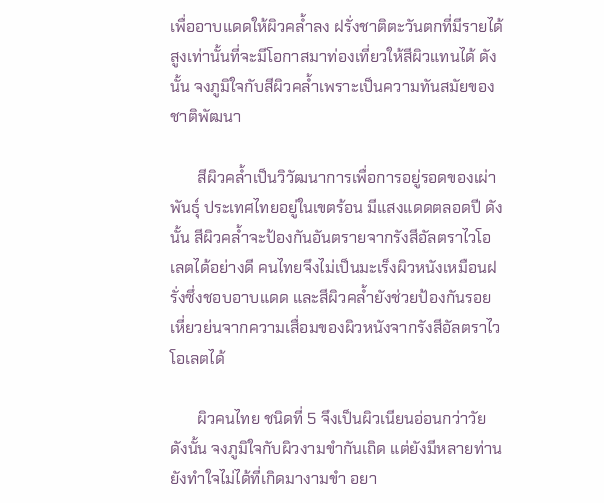เพื่ออาบแดดให้ผิวคล้ำลง ฝรั่งชาติตะวันตกที่มีรายได้สูงเท่านั้นที่จะมีโอกาสมาท่องเที่ยวให้สีผิวแทนได้ ดังนั้น จงภูมิใจกับสีผิวคล้ำเพราะเป็นความทันสมัยของชาติพัฒนา

       สีผิวคล้ำเป็นวิวัฒนาการเพื่อการอยู่รอดของเผ่าพันธุ์ ประเทศไทยอยู่ในเขตร้อน มีแสงแดดตลอดปี ดังนั้น สีผิวคล้ำจะป้องกันอันตรายจากรังสีอัลตราไวโอเลตได้อย่างดี คนไทยจึงไม่เป็นมะเร็งผิวหนังเหมือนฝรั่งซึ่งชอบอาบแดด และสีผิวคล้ำยังช่วยป้องกันรอยเหี่ยวย่นจากความเสื่อมของผิวหนังจากรังสีอัลตราไวโอเลตได้

       ผิวคนไทย ชนิดที่ 5 จึงเป็นผิวเนียนอ่อนกว่าวัย ดังนั้น จงภูมิใจกับผิวงามขำกันเถิด แต่ยังมีหลายท่านยังทำใจไม่ได้ที่เกิดมางามขำ อยา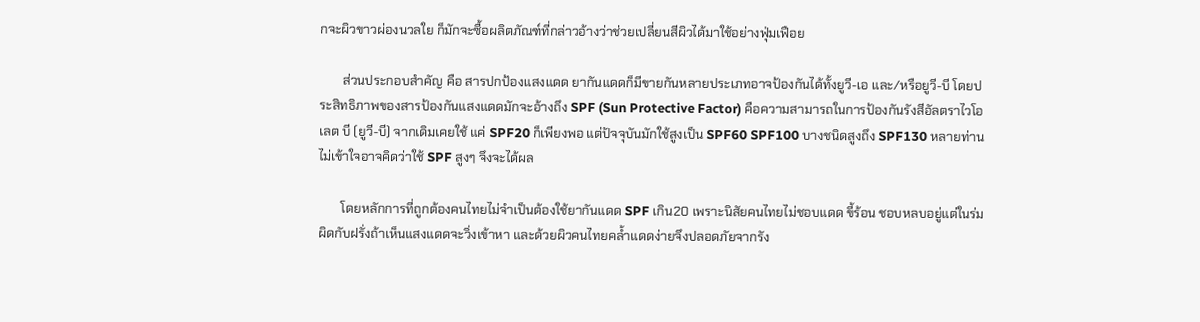กจะผิวขาวผ่องนวลใย ก็มักจะซื้อผลิตภัณฑ์ที่กล่าวอ้างว่าช่วยเปลี่ยนสีผิวได้มาใช้อย่างฟุ่มเฟือย

       ส่วนประกอบสำคัญ คือ สารปกป้องแสงแดด ยากันแดดก็มีขายกันหลายประเภทอาจป้องกันได้ทั้งยูวี-เอ และ/หรือยูวี-บี โดยประสิทธิภาพของสารป้องกันแสงแดดมักจะอ้างถึง SPF (Sun Protective Factor) คือความสามารถในการป้องกันรังสีอัลตราไวโอเลต บี (ยูวี-บี) จากเดิมเคยใช้ แค่ SPF20 ก็เพียงพอ แต่ปัจจุบันมักใช้สูงเป็น SPF60 SPF100 บางชนิดสูงถึง SPF130 หลายท่านไม่เข้าใจอาจคิดว่าใช้ SPF สูงๆ จึงจะได้ผล

       โดยหลักการที่ถูกต้องคนไทยไม่จำเป็นต้องใช้ยากันแดด SPF เกิน20 เพราะนิสัยคนไทยไม่ชอบแดด ขี้ร้อน ชอบหลบอยู่แต่ในร่ม ผิดกับฝรั่งถ้าเห็นแสงแดดจะวิ่งเข้าหา และด้วยผิวคนไทยคล้ำแดดง่ายจึงปลอดภัยจากรัง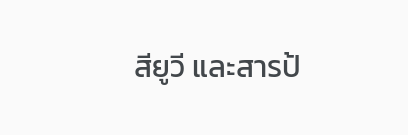สียูวี และสารป้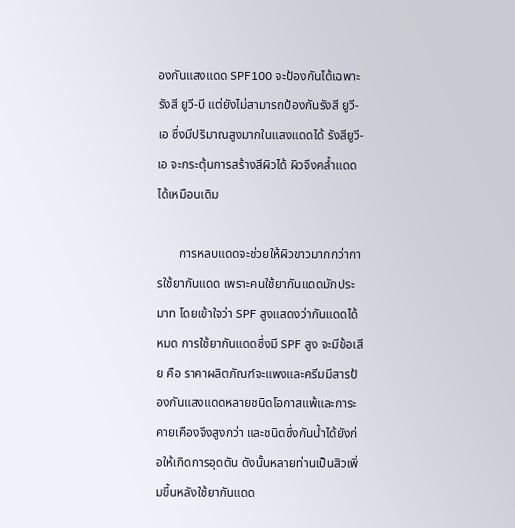องกันแสงแดด SPF100 จะป้องกันได้เฉพาะรังสี ยูวี-บี แต่ยังไม่สามารถป้องกันรังสี ยูวี-เอ ซึ่งมีปริมาณสูงมากในแสงแดดได้ รังสียูวี-เอ จะกระตุ้นการสร้างสีผิวได้ ผิวจึงคล้ำแดดได้เหมือนเดิม

       การหลบแดดจะช่วยให้ผิวขาวมากกว่าการใช้ยากันแดด เพราะคนใช้ยากันแดดมักประมาท โดยเข้าใจว่า SPF สูงแสดงว่ากันแดดได้หมด การใช้ยากันแดดซึ่งมี SPF สูง จะมีข้อเสีย คือ ราคาผลิตภัณฑ์จะแพงและครีมมีสารป้องกันแสงแดดหลายชนิดโอกาสแพ้และการะคายเคืองจึงสูงกว่า และชนิดซึ่งกันน้ำได้ยังก่อให้เกิดการอุดตัน ดังนั้นหลายท่านเป็นสิวเพิ่มขึ้นหลังใช้ยากันแดด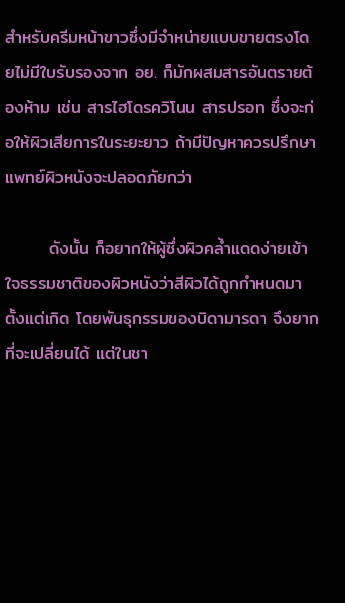สำหรับครีมหน้าขาวซึ่งมีจำหน่ายแบบขายตรงโดยไม่มีใบรับรองจาก อย. ก็มักผสมสารอันตรายต้องห้าม เช่น สารไฮโดรควิโนน สารปรอท ซึ่งจะก่อให้ผิวเสียการในระยะยาว ถ้ามีปัญหาควรปรึกษาแพทย์ผิวหนังจะปลอดภัยกว่า

       ดังนั้น ก็อยากให้ผู้ซึ่งผิวคล้ำแดดง่ายเข้าใจธรรมชาติของผิวหนังว่าสีผิวได้ถูกกำหนดมาตั้งแต่เกิด โดยพันธุกรรมของบิดามารดา จึงยากที่จะเปลี่ยนได้ แต่ในชา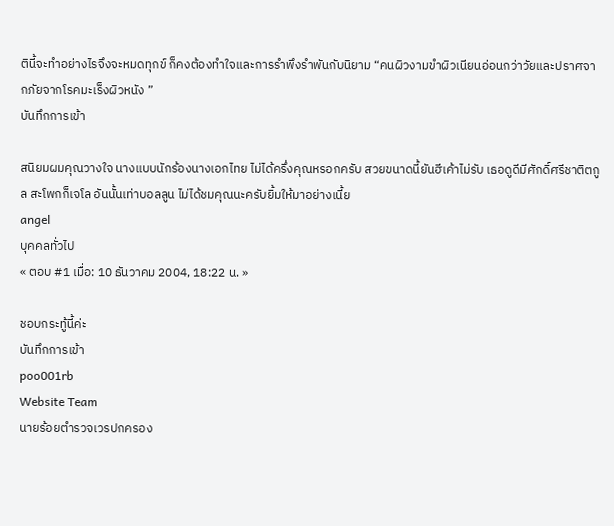ตินี้จะทำอย่างไรจึงจะหมดทุกข์ ก็คงต้องทำใจและการรำพึงรำพันกับนิยาม “คนผิวงามขำผิวเนียนอ่อนกว่าวัยและปราศจากภัยจากโรคมะเร็งผิวหนัง ”
บันทึกการเข้า

สนิยมผมคุณวางใจ นางแบบนักร้องนางเอกไทย ไม่ได้ครึ่งคุณหรอกครับ สวยขนาดนี้ยันฮีเค้าไม่รับ เธอดูดีมีศักดิ์ศรีชาติตกูล สะโพกก็เจโล อันนั้นเท่าบอลลูน ไม่ได้ชมคุณนะครับยิ้มให้มาอย่างเนี้ย
angel
บุคคลทั่วไป
« ตอบ #1 เมื่อ: 10 ธันวาคม 2004, 18:22 น. »

ชอบกระทู้นี้ค่ะ
บันทึกการเข้า
poo001rb
Website Team
นายร้อยตำรวจเวรปกครอง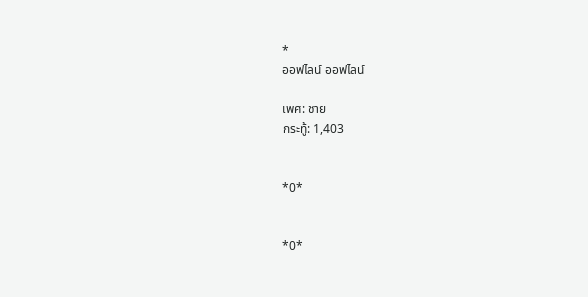*
ออฟไลน์ ออฟไลน์

เพศ: ชาย
กระทู้: 1,403


*0*


*0*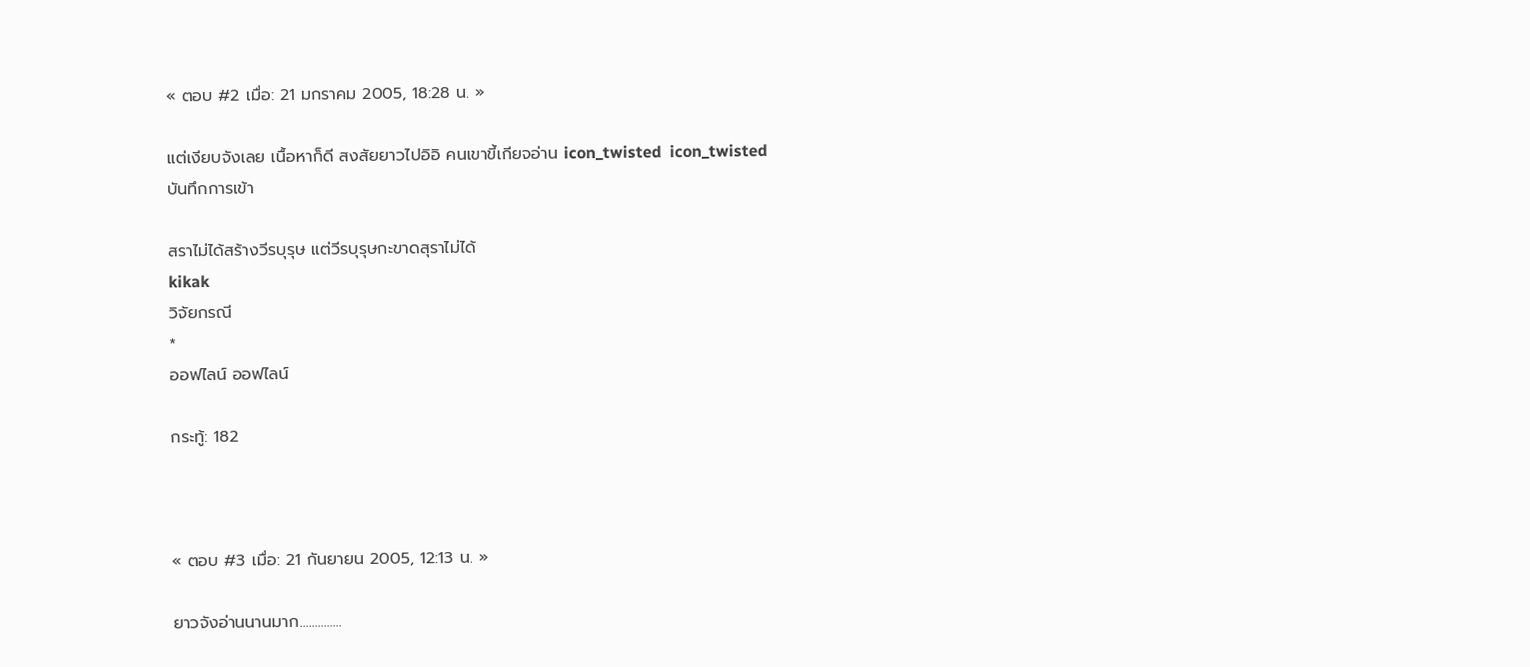« ตอบ #2 เมื่อ: 21 มกราคม 2005, 18:28 น. »

แต่เงียบจังเลย เนื้อหาก็ดี สงสัยยาวไปอิอิ คนเขาขี้เกียจอ่าน icon_twisted  icon_twisted
บันทึกการเข้า

สราไม่ได้สร้างวีรบุรุษ แต่วีรบุรุษกะขาดสุราไม่ได้
kikak
วิจัยกรณี
*
ออฟไลน์ ออฟไลน์

กระทู้: 182



« ตอบ #3 เมื่อ: 21 กันยายน 2005, 12:13 น. »

ยาวจังอ่านนานมาก..............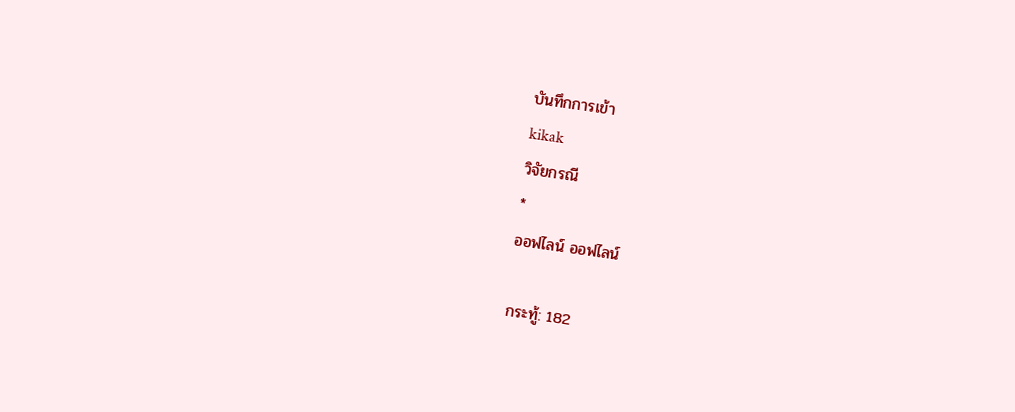บันทึกการเข้า
kikak
วิจัยกรณี
*
ออฟไลน์ ออฟไลน์

กระทู้: 182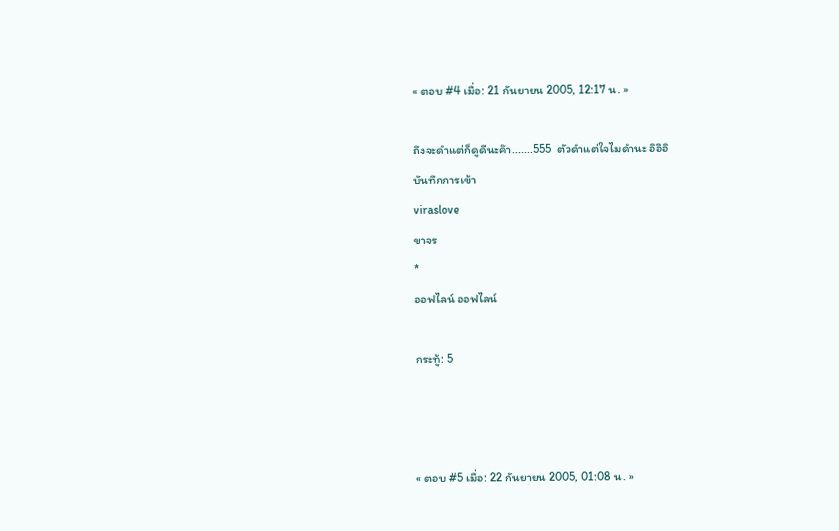« ตอบ #4 เมื่อ: 21 กันยายน 2005, 12:17 น. »

ถึงจะดำแต่ก็ดูดีนะค๊า.......555  ตัวดำแต่ใจไมดำนะ อิอิอิ
บันทึกการเข้า
viraslove
ขาจร
*
ออฟไลน์ ออฟไลน์

กระทู้: 5



« ตอบ #5 เมื่อ: 22 กันยายน 2005, 01:08 น. »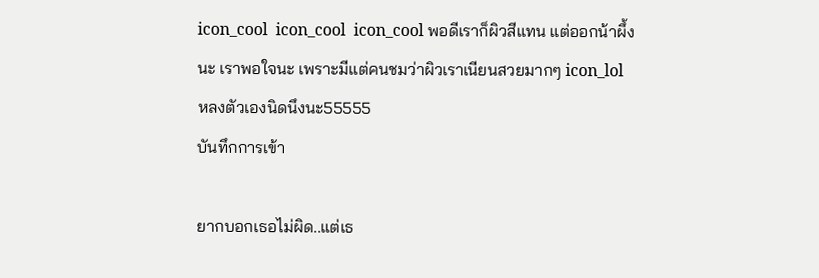icon_cool  icon_cool  icon_cool พอดีเราก็ผิวสีแทน แต่ออกน้าผึ้งนะ เราพอใจนะ เพราะมีแต่คนชมว่าผิวเราเนียนสวยมากๆ icon_lol  หลงตัวเองนิดนึงนะ55555
บันทึกการเข้า

ยากบอกเธอไม่ผิด..แต่เธ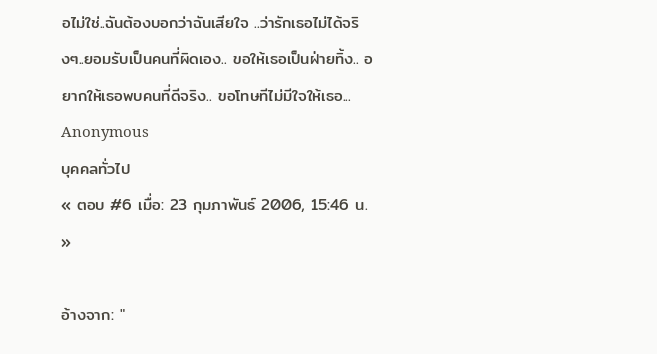อไม่ใช่..ฉันต้องบอกว่าฉันเสียใจ ..ว่ารักเธอไม่ได้จริงๆ..ยอมรับเป็นคนที่ผิดเอง.. ขอให้เธอเป็นฝ่ายทิ้ง.. อยากให้เธอพบคนที่ดีจริง.. ขอโทษทีไม่มีใจให้เธอ...
Anonymous
บุคคลทั่วไป
« ตอบ #6 เมื่อ: 23 กุมภาพันธ์ 2006, 15:46 น. »

อ้างจาก: "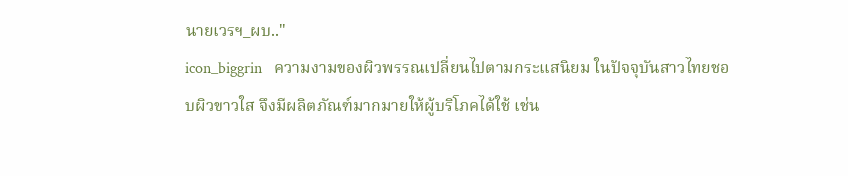นายเวรฯ_ผบ.."
icon_biggrin   ความงามของผิวพรรณเปลี่ยนไปตามกระแสนิยม ในปัจจุบันสาวไทยชอบผิวขาวใส จึงมีผลิตภัณฑ์มากมายให้ผู้บริโภคได้ใช้ เช่น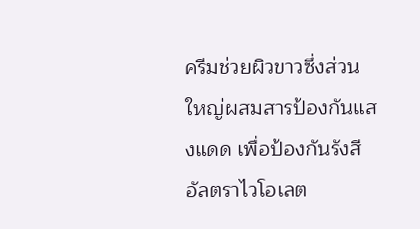ครีมช่วยผิวขาวซึ่งส่วนใหญ่ผสมสารป้องกันแสงแดด เพื่อป้องกันรังสีอัลตราไวโอเลต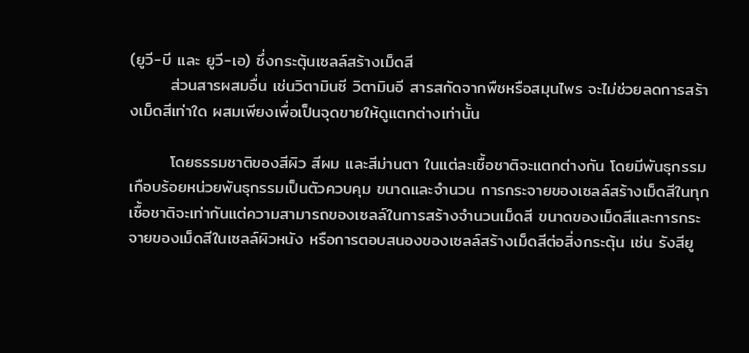(ยูวี-บี และ ยูวี-เอ) ซึ่งกระตุ้นเซลล์สร้างเม็ดสี
       ส่วนสารผสมอื่น เช่นวิตามินซี วิตามินอี สารสกัดจากพืชหรือสมุนไพร จะไม่ช่วยลดการสร้างเม็ดสีเท่าใด ผสมเพียงเพื่อเป็นจุดขายให้ดูแตกต่างเท่านั้น

       โดยธรรมชาติของสีผิว สีผม และสีม่านตา ในแต่ละเชื้อชาติจะแตกต่างกัน โดยมีพันธุกรรมเกือบร้อยหน่วยพันธุกรรมเป็นตัวควบคุม ขนาดและจำนวน การกระจายของเซลล์สร้างเม็ดสีในทุกเชื้อชาติจะเท่ากันแต่ความสามารถของเซลล์ในการสร้างจำนวนเม็ดสี ขนาดของเม็ดสีและการกระจายของเม็ดสีในเซลล์ผิวหนัง หรือการตอบสนองของเซลล์สร้างเม็ดสีต่อสิ่งกระตุ้น เช่น รังสียู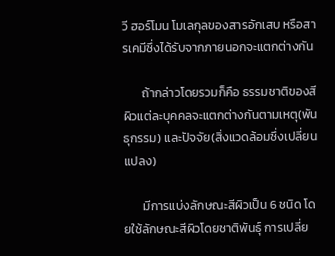วี ฮอร์โมน โมเลกุลของสารอักเสบ หรือสารเคมีซึ่งได้รับจากภายนอกจะแตกต่างกัน

       ถ้ากล่าวโดยรวมก็คือ ธรรมชาติของสีผิวแต่ละบุคคลจะแตกต่างกันตามเหตุ(พันธุกรรม) และปัจจัย(สิ่งแวดล้อมซึ่งเปลี่ยนแปลง)

       มีการแบ่งลักษณะสีผิวเป็น 6 ชนิด โดยใช้ลักษณะสีผิวโดยชาติพันธุ์ การเปลี่ย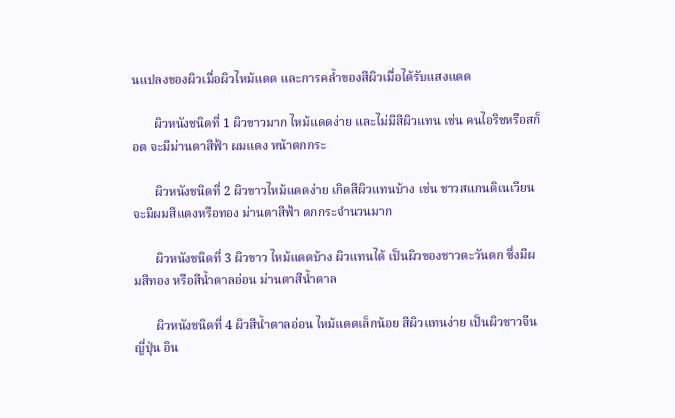นแปลงของผิวเมื่อผิวไหม้แดด และการคล้ำของสีผิวเมื่อได้รับแสงแดด

       ผิวหนังชนิดที่ 1 ผิวขาวมาก ไหม้แดดง่าย และไม่มีสีผิวแทน เช่น คนไอริชหรือสก็อต จะมีม่านตาสีฟ้า ผมแดง หน้าตกกระ

       ผิวหนังชนิดที่ 2 ผิวขาวไหม้แดดง่าย เกิดสีผิวแทนบ้าง เช่น ชาวสแกนดิเนเวียน จะมีผมสีแดงหรือทอง ม่านตาสีฟ้า ตกกระจำนวนมาก

       ผิวหนังชนิดที่ 3 ผิวขาว ไหม้แดดบ้าง ผิวแทนได้ เป็นผิวของชาวตะวันตก ซึ่งมีผมสีทอง หรือสีน้ำตาลอ่อน ม่านตาสีน้ำตาล

       ผิวหนังชนิดที่ 4 ผิวสีน้ำตาลอ่อน ไหม้แดดเล็กน้อย สีผิวแทนง่าย เป็นผิวชาวจีน ญี่ปุ่น อิน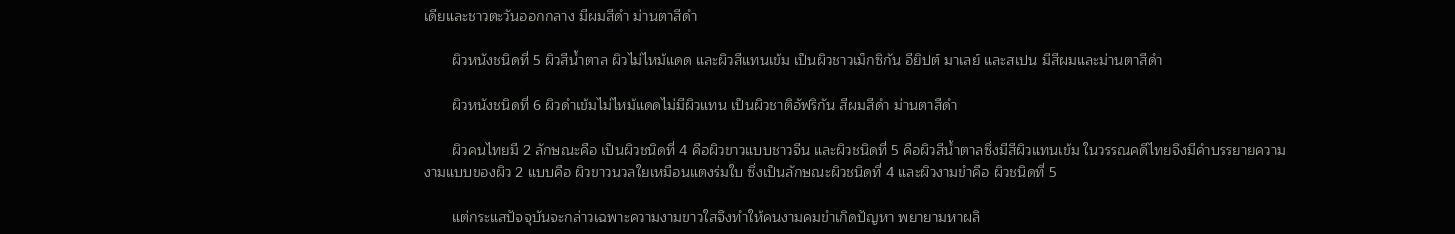เดียและชาวตะวันออกกลาง มีผมสีดำ ม่านตาสีดำ

       ผิวหนังชนิดที่ 5 ผิวสีน้ำตาล ผิวไม่ไหม้แดด และผิวสีแทนเข้ม เป็นผิวชาวเม็กซิกัน อียิปต์ มาเลย์ และสเปน มีสีผมและม่านตาสีดำ

       ผิวหนังชนิดที่ 6 ผิวดำเข้มไม่ไหม้แดดไม่มีผิวแทน เป็นผิวชาติอัฟริกัน สีผมสีดำ ม่านตาสีดำ

       ผิวคนไทยมี 2 ลักษณะคือ เป็นผิวชนิดที่ 4 คือผิวขาวแบบชาวจีน และผิวชนิดที่ 5 คือผิวสีน้ำตาลซึ่งมีสีผิวแทนเข้ม ในวรรณคดีไทยจึงมีคำบรรยายความงามแบบของผิว 2 แบบคือ ผิวขาวนวลใยเหมือนแตงร่มใบ ซึ่งเป็นลักษณะผิวชนิดที่ 4 และผิวงามขำคือ ผิวชนิดที่ 5

       แต่กระแสปัจจุบันจะกล่าวเฉพาะความงามขาวใสจึงทำให้คนงามคมขำเกิดปัญหา พยายามหาผลิ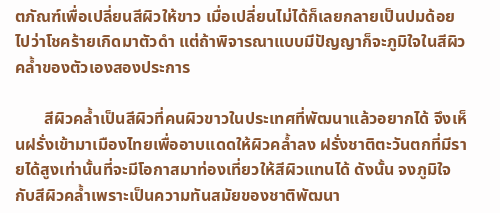ตภัณฑ์เพื่อเปลี่ยนสีผิวให้ขาว เมื่อเปลี่ยนไม่ได้ก็เลยกลายเป็นปมด้อยไปว่าโชคร้ายเกิดมาตัวดำ แต่ถ้าพิจารณาแบบมีปัญญาก็จะภูมิใจในสีผิวคล้ำของตัวเองสองประการ

       สีผิวคล้ำเป็นสีผิวที่คนผิวขาวในประเทศที่พัฒนาแล้วอยากได้ จึงเห็นฝรั่งเข้ามาเมืองไทยเพื่ออาบแดดให้ผิวคล้ำลง ฝรั่งชาติตะวันตกที่มีรายได้สูงเท่านั้นที่จะมีโอกาสมาท่องเที่ยวให้สีผิวแทนได้ ดังนั้น จงภูมิใจกับสีผิวคล้ำเพราะเป็นความทันสมัยของชาติพัฒนา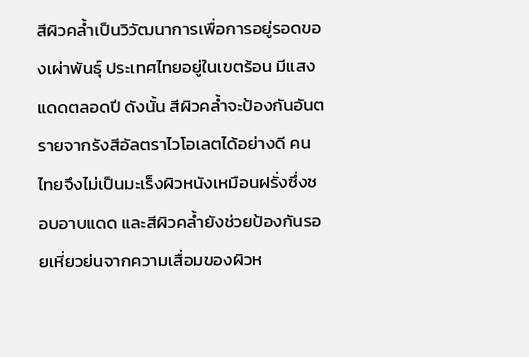สีผิวคล้ำเป็นวิวัฒนาการเพื่อการอยู่รอดของเผ่าพันธุ์ ประเทศไทยอยู่ในเขตร้อน มีแสงแดดตลอดปี ดังนั้น สีผิวคล้ำจะป้องกันอันตรายจากรังสีอัลตราไวโอเลตได้อย่างดี คนไทยจึงไม่เป็นมะเร็งผิวหนังเหมือนฝรั่งซึ่งชอบอาบแดด และสีผิวคล้ำยังช่วยป้องกันรอยเหี่ยวย่นจากความเสื่อมของผิวห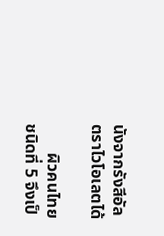นังจากรังสีอัลตราไวโอเลตได้

       ผิวคนไทย ชนิดที่ 5 จึงเป็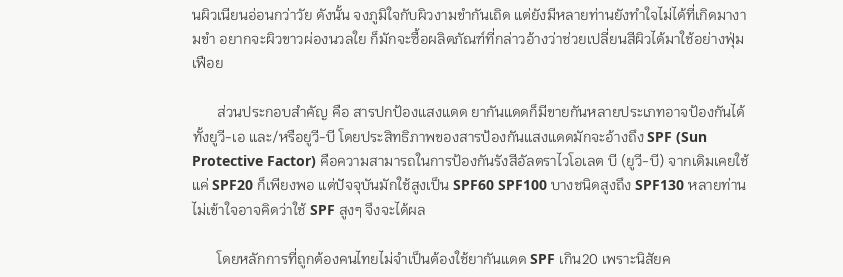นผิวเนียนอ่อนกว่าวัย ดังนั้น จงภูมิใจกับผิวงามขำกันเถิด แต่ยังมีหลายท่านยังทำใจไม่ได้ที่เกิดมางามขำ อยากจะผิวขาวผ่องนวลใย ก็มักจะซื้อผลิตภัณฑ์ที่กล่าวอ้างว่าช่วยเปลี่ยนสีผิวได้มาใช้อย่างฟุ่มเฟือย

       ส่วนประกอบสำคัญ คือ สารปกป้องแสงแดด ยากันแดดก็มีขายกันหลายประเภทอาจป้องกันได้ทั้งยูวี-เอ และ/หรือยูวี-บี โดยประสิทธิภาพของสารป้องกันแสงแดดมักจะอ้างถึง SPF (Sun Protective Factor) คือความสามารถในการป้องกันรังสีอัลตราไวโอเลต บี (ยูวี-บี) จากเดิมเคยใช้ แค่ SPF20 ก็เพียงพอ แต่ปัจจุบันมักใช้สูงเป็น SPF60 SPF100 บางชนิดสูงถึง SPF130 หลายท่านไม่เข้าใจอาจคิดว่าใช้ SPF สูงๆ จึงจะได้ผล

       โดยหลักการที่ถูกต้องคนไทยไม่จำเป็นต้องใช้ยากันแดด SPF เกิน20 เพราะนิสัยค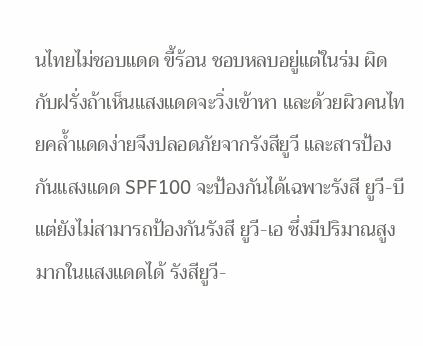นไทยไม่ชอบแดด ขี้ร้อน ชอบหลบอยู่แต่ในร่ม ผิดกับฝรั่งถ้าเห็นแสงแดดจะวิ่งเข้าหา และด้วยผิวคนไทยคล้ำแดดง่ายจึงปลอดภัยจากรังสียูวี และสารป้องกันแสงแดด SPF100 จะป้องกันได้เฉพาะรังสี ยูวี-บี แต่ยังไม่สามารถป้องกันรังสี ยูวี-เอ ซึ่งมีปริมาณสูงมากในแสงแดดได้ รังสียูวี-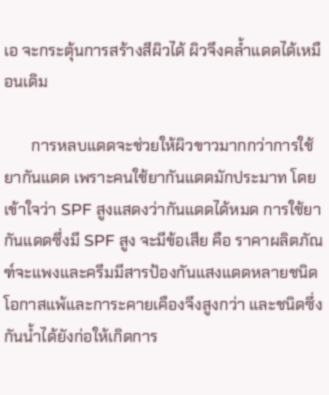เอ จะกระตุ้นการสร้างสีผิวได้ ผิวจึงคล้ำแดดได้เหมือนเดิม

       การหลบแดดจะช่วยให้ผิวขาวมากกว่าการใช้ยากันแดด เพราะคนใช้ยากันแดดมักประมาท โดยเข้าใจว่า SPF สูงแสดงว่ากันแดดได้หมด การใช้ยากันแดดซึ่งมี SPF สูง จะมีข้อเสีย คือ ราคาผลิตภัณฑ์จะแพงและครีมมีสารป้องกันแสงแดดหลายชนิดโอกาสแพ้และการะคายเคืองจึงสูงกว่า และชนิดซึ่งกันน้ำได้ยังก่อให้เกิดการ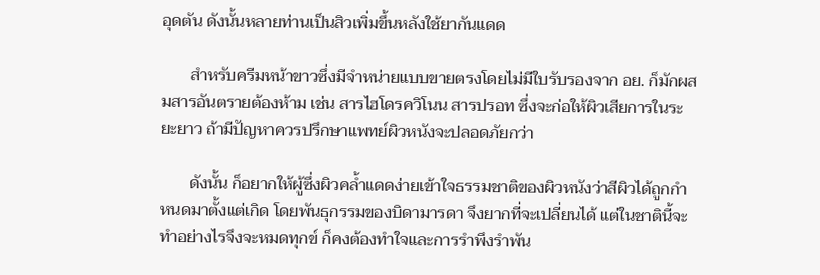อุดตัน ดังนั้นหลายท่านเป็นสิวเพิ่มขึ้นหลังใช้ยากันแดด

       สำหรับครีมหน้าขาวซึ่งมีจำหน่ายแบบขายตรงโดยไม่มีใบรับรองจาก อย. ก็มักผสมสารอันตรายต้องห้าม เช่น สารไฮโดรควิโนน สารปรอท ซึ่งจะก่อให้ผิวเสียการในระยะยาว ถ้ามีปัญหาควรปรึกษาแพทย์ผิวหนังจะปลอดภัยกว่า

       ดังนั้น ก็อยากให้ผู้ซึ่งผิวคล้ำแดดง่ายเข้าใจธรรมชาติของผิวหนังว่าสีผิวได้ถูกกำหนดมาตั้งแต่เกิด โดยพันธุกรรมของบิดามารดา จึงยากที่จะเปลี่ยนได้ แต่ในชาตินี้จะทำอย่างไรจึงจะหมดทุกข์ ก็คงต้องทำใจและการรำพึงรำพัน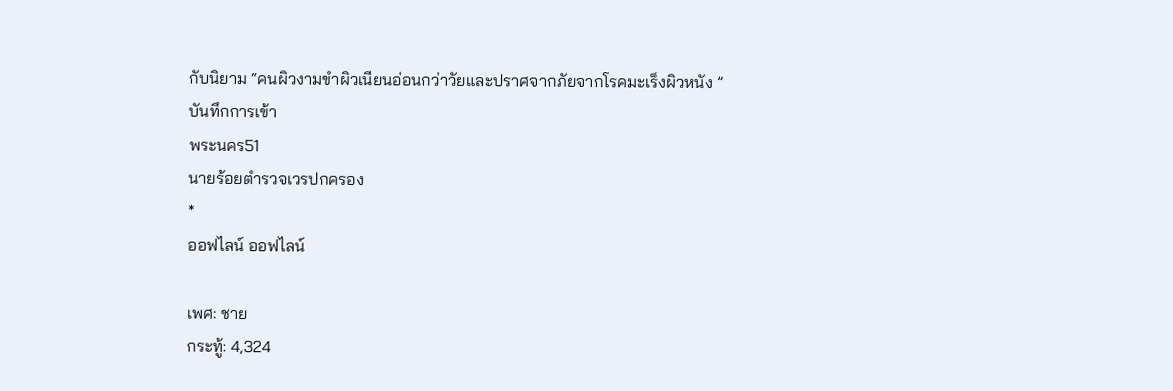กับนิยาม “คนผิวงามขำผิวเนียนอ่อนกว่าวัยและปราศจากภัยจากโรคมะเร็งผิวหนัง ”
บันทึกการเข้า
พระนคร51
นายร้อยตำรวจเวรปกครอง
*
ออฟไลน์ ออฟไลน์

เพศ: ชาย
กระทู้: 4,324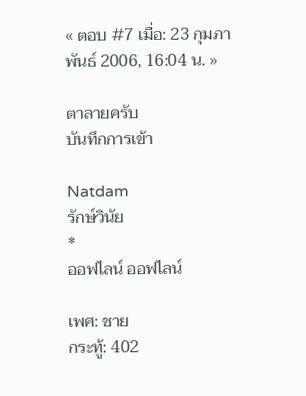« ตอบ #7 เมื่อ: 23 กุมภาพันธ์ 2006, 16:04 น. »

ตาลายครับ
บันทึกการเข้า

Natdam
รักษ์วินัย
*
ออฟไลน์ ออฟไลน์

เพศ: ชาย
กระทู้: 402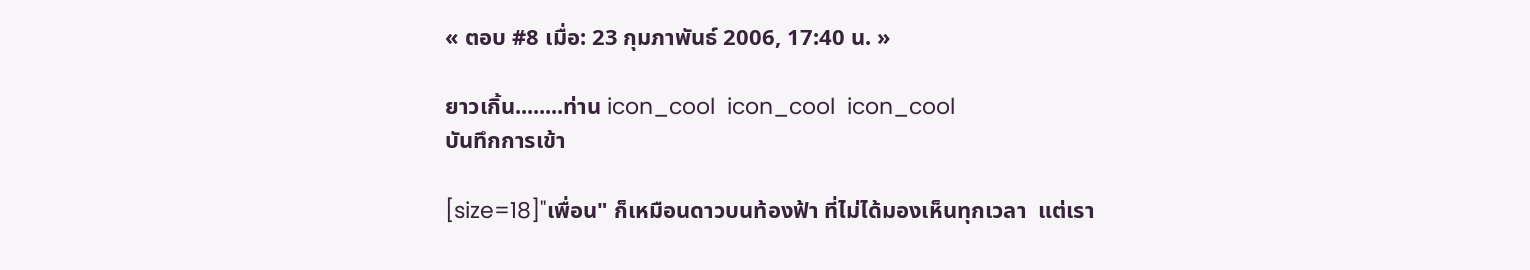« ตอบ #8 เมื่อ: 23 กุมภาพันธ์ 2006, 17:40 น. »

ยาวเกิ้น........ท่าน icon_cool  icon_cool  icon_cool
บันทึกการเข้า

[size=18]"เพื่อน" ก็เหมือนดาวบนท้องฟ้า ที่ไม่ได้มองเห็นทุกเวลา  แต่เรา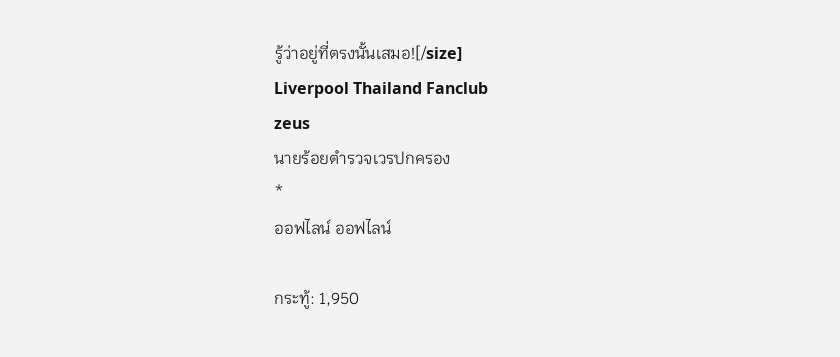รู้ว่าอยู่ที่ตรงนั้นเสมอ![/size]
Liverpool Thailand Fanclub
zeus
นายร้อยตำรวจเวรปกครอง
*
ออฟไลน์ ออฟไลน์

กระทู้: 1,950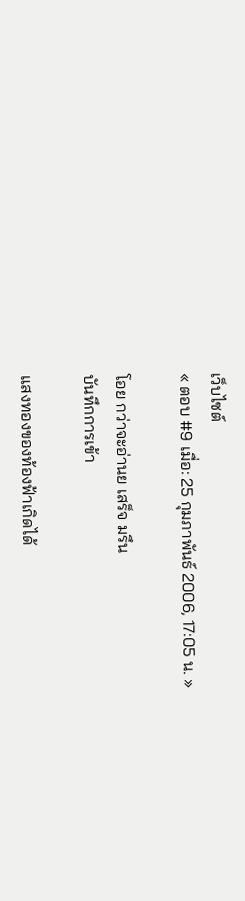เว็บไซต์
« ตอบ #9 เมื่อ: 25 กุมภาพันธ์ 2006, 17:05 น. »

โอย กว่าจะอ่านย เสร็จ มรึน
บันทึกการเข้า

แสงทองของท้องฟ้าเกิดได้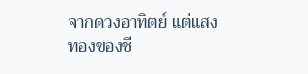จากดวงอาทิตย์ แต่แสงทองของชี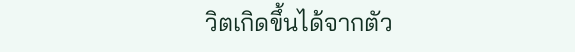วิตเกิดขึ้นได้จากตัว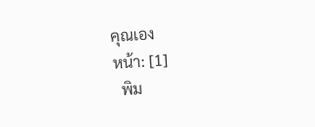คุณเอง
หน้า: [1]
  พิม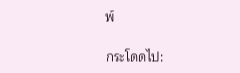พ์

กระโดดไป: